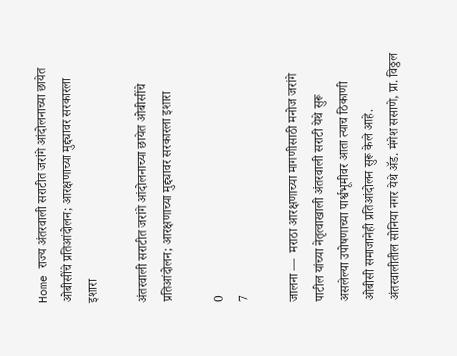Home राज्य अंतरवाली सराटीत जरांगे आंदोलनाच्या छायेत ओबीसींचे प्रतिआंदोलन; आरक्षणाच्या मुद्द्यावर सरकारला इशारा

अंतरवाली सराटीत जरांगे आंदोलनाच्या छायेत ओबीसींचे प्रतिआंदोलन; आरक्षणाच्या मुद्द्यावर सरकारला इशारा

0
7

जालना —  मराठा आरक्षणाच्या मागणीसाठी मनोज जरांगे पाटील यांच्या नेतृत्वाखाली अंतरवाली सराटी येथे सुरू असलेल्या उपोषणाच्या पार्श्वभूमीवर आता त्याच ठिकाणी ओबीसी समाजानेही प्रतिआंदोलन सुरू केले आहे. अंतरवालीतील सोनिया नगर येथे ॲड. मंगेश ससाणे, प्रा. विठ्ठल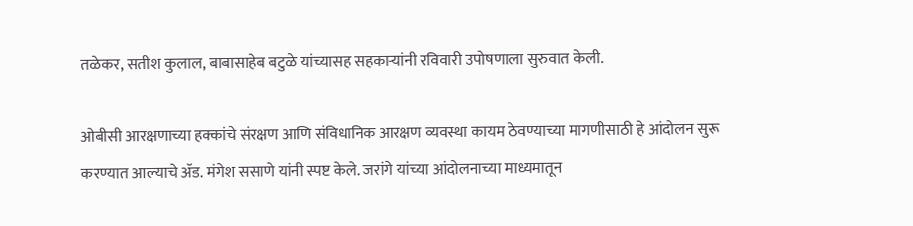तळेकर, सतीश कुलाल, बाबासाहेब बटुळे यांच्यासह सहकाऱ्यांनी रविवारी उपोषणाला सुरुवात केली.

ओबीसी आरक्षणाच्या हक्कांचे संरक्षण आणि संविधानिक आरक्षण व्यवस्था कायम ठेवण्याच्या मागणीसाठी हे आंदोलन सुरू करण्यात आल्याचे ॲड. मंगेश ससाणे यांनी स्पष्ट केले. जरांगे यांच्या आंदोलनाच्या माध्यमातून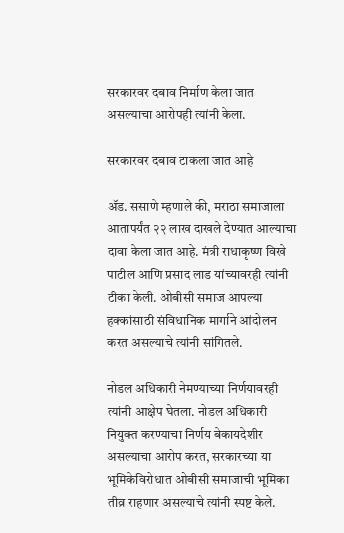सरकारवर दबाव निर्माण केला जात असल्याचा आरोपही त्यांनी केला.

सरकारवर दबाव टाकला जात आहे

ॲड. ससाणे म्हणाले की, मराठा समाजाला आतापर्यंत २२ लाख दाखले देण्यात आल्याचा दावा केला जात आहे. मंत्री राधाकृष्ण विखे पाटील आणि प्रसाद लाड यांच्यावरही त्यांनी टीका केली. ओबीसी समाज आपल्या हक्कांसाठी संविधानिक मार्गाने आंदोलन करत असल्याचे त्यांनी सांगितले.

नोडल अधिकारी नेमण्याच्या निर्णयावरही त्यांनी आक्षेप घेतला. नोडल अधिकारी नियुक्त करण्याचा निर्णय बेकायदेशीर असल्याचा आरोप करत, सरकारच्या या भूमिकेविरोधात ओबीसी समाजाची भूमिका तीव्र राहणार असल्याचे त्यांनी स्पष्ट केले.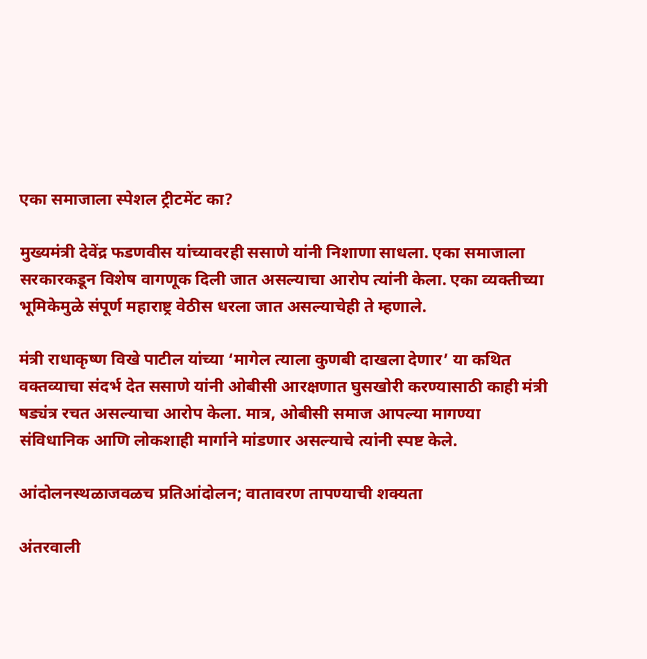एका समाजाला स्पेशल ट्रीटमेंट का?

मुख्यमंत्री देवेंद्र फडणवीस यांच्यावरही ससाणे यांनी निशाणा साधला. एका समाजाला सरकारकडून विशेष वागणूक दिली जात असल्याचा आरोप त्यांनी केला. एका व्यक्तीच्या भूमिकेमुळे संपूर्ण महाराष्ट्र वेठीस धरला जात असल्याचेही ते म्हणाले.

मंत्री राधाकृष्ण विखे पाटील यांच्या ‘मागेल त्याला कुणबी दाखला देणार’ या कथित वक्तव्याचा संदर्भ देत ससाणे यांनी ओबीसी आरक्षणात घुसखोरी करण्यासाठी काही मंत्री षड्यंत्र रचत असल्याचा आरोप केला. मात्र, ओबीसी समाज आपल्या मागण्या संविधानिक आणि लोकशाही मार्गाने मांडणार असल्याचे त्यांनी स्पष्ट केले.

आंदोलनस्थळाजवळच प्रतिआंदोलन; वातावरण तापण्याची शक्यता

अंतरवाली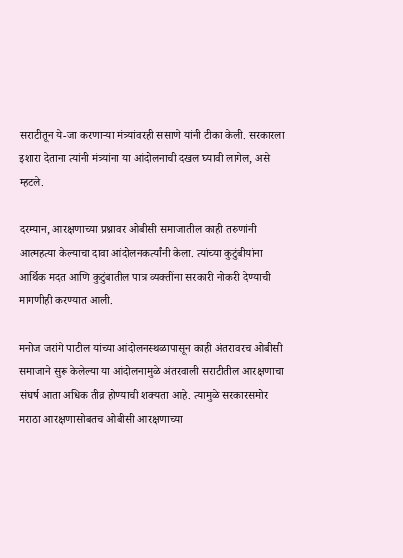सराटीतून ये-जा करणाऱ्या मंत्र्यांवरही ससाणे यांनी टीका केली. सरकारला इशारा देताना त्यांनी मंत्र्यांना या आंदोलनाची दखल घ्यावी लागेल, असे म्हटले.

दरम्यान, आरक्षणाच्या प्रश्नावर ओबीसी समाजातील काही तरुणांनी आत्महत्या केल्याचा दावा आंदोलनकर्त्यांनी केला. त्यांच्या कुटुंबीयांना आर्थिक मदत आणि कुटुंबातील पात्र व्यक्तींना सरकारी नोकरी देण्याची मागणीही करण्यात आली.

मनोज जरांगे पाटील यांच्या आंदोलनस्थळापासून काही अंतरावरच ओबीसी समाजाने सुरू केलेल्या या आंदोलनामुळे अंतरवाली सराटीतील आरक्षणाचा संघर्ष आता अधिक तीव्र होण्याची शक्यता आहे. त्यामुळे सरकारसमोर मराठा आरक्षणासोबतच ओबीसी आरक्षणाच्या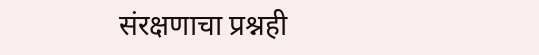संरक्षणाचा प्रश्नही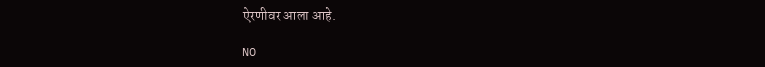ऐरणीवर आला आहे.

NO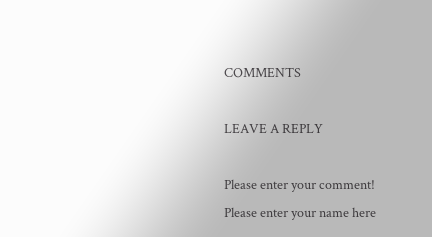COMMENTS

LEAVE A REPLY

Please enter your comment!
Please enter your name here